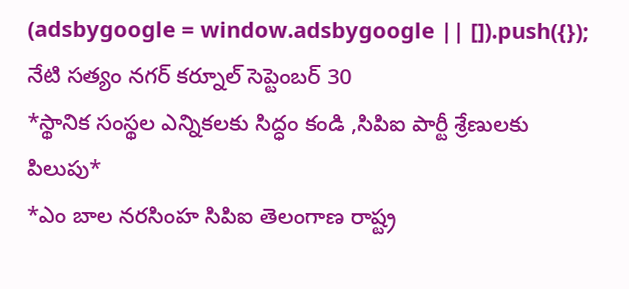(adsbygoogle = window.adsbygoogle || []).push({});
నేటి సత్యం నగర్ కర్నూల్ సెప్టెంబర్ 30
*స్థానిక సంస్థల ఎన్నికలకు సిద్ధం కండి ,సిపిఐ పార్టీ శ్రేణులకు పిలుపు*
*ఎం బాల నరసింహ సిపిఐ తెలంగాణ రాష్ట్ర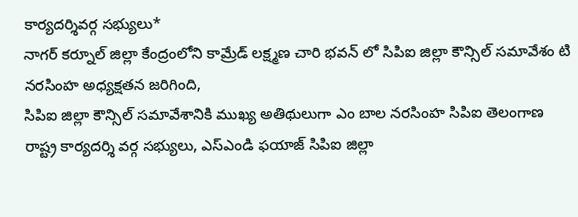కార్యదర్శివర్గ సభ్యులు*
నాగర్ కర్నూల్ జిల్లా కేంద్రంలోని కామ్రేడ్ లక్ష్మణ చారి భవన్ లో సిపిఐ జిల్లా కౌన్సిల్ సమావేశం టి నరసింహ అధ్యక్షతన జరిగింది,
సిపిఐ జిల్లా కౌన్సిల్ సమావేశానికి ముఖ్య అతిథులుగా ఎం బాల నరసింహ సిపిఐ తెలంగాణ రాష్ట్ర కార్యదర్శి వర్గ సభ్యులు, ఎస్ఎండి ఫయాజ్ సిపిఐ జిల్లా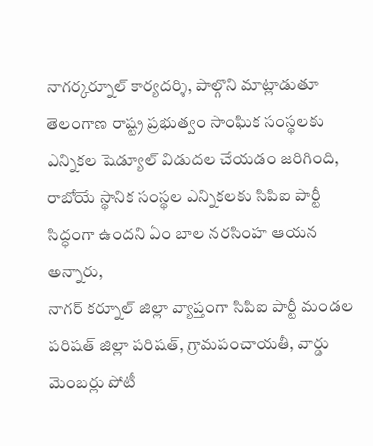నాగర్కర్నూల్ కార్యదర్శి, పాల్గొని మాట్లాడుతూ తెలంగాణ రాష్ట్ర ప్రభుత్వం సాంఘిక సంస్థలకు ఎన్నికల షెడ్యూల్ విడుదల చేయడం జరిగింది, రాబోయే స్థానిక సంస్థల ఎన్నికలకు సిపిఐ పార్టీ సిద్ధంగా ఉందని ఏం బాల నరసింహ ఆయన అన్నారు,
నాగర్ కర్నూల్ జిల్లా వ్యాప్తంగా సిపిఐ పార్టీ మండల పరిషత్ జిల్లా పరిషత్, గ్రామపంచాయతీ, వార్డు మెంబర్లు పోటీ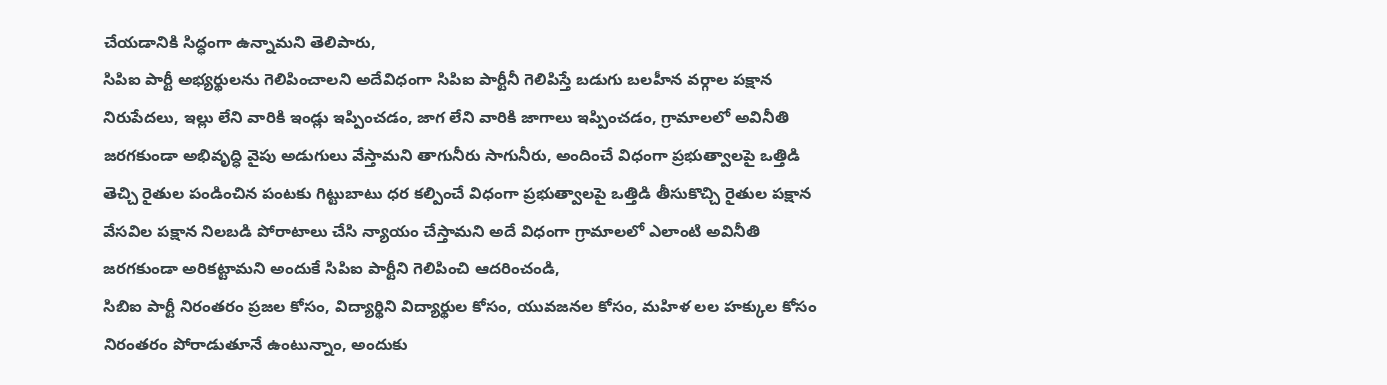చేయడానికి సిద్ధంగా ఉన్నామని తెలిపారు,
సిపిఐ పార్టీ అభ్యర్థులను గెలిపించాలని అదేవిధంగా సిపిఐ పార్టీనీ గెలిపిస్తే బడుగు బలహీన వర్గాల పక్షాన నిరుపేదలు, ఇల్లు లేని వారికి ఇండ్లు ఇప్పించడం, జాగ లేని వారికి జాగాలు ఇప్పించడం, గ్రామాలలో అవినీతి జరగకుండా అభివృద్ధి వైపు అడుగులు వేస్తామని తాగునీరు సాగునీరు, అందించే విధంగా ప్రభుత్వాలపై ఒత్తిడి తెచ్చి రైతుల పండించిన పంటకు గిట్టుబాటు ధర కల్పించే విధంగా ప్రభుత్వాలపై ఒత్తిడి తీసుకొచ్చి రైతుల పక్షాన వేసవిల పక్షాన నిలబడి పోరాటాలు చేసి న్యాయం చేస్తామని అదే విధంగా గ్రామాలలో ఎలాంటి అవినీతి జరగకుండా అరికట్టామని అందుకే సిపిఐ పార్టీని గెలిపించి ఆదరించండి,
సిబిఐ పార్టీ నిరంతరం ప్రజల కోసం, విద్యార్థిని విద్యార్థుల కోసం, యువజనల కోసం, మహిళ లల హక్కుల కోసం నిరంతరం పోరాడుతూనే ఉంటున్నాం, అందుకు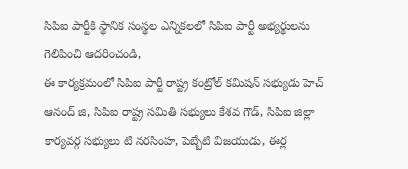సిపిఐ పార్టీకి స్థానిక సంస్థల ఎన్నికలలో సిపిఐ పార్టీ అభ్యర్థులను గెలిపించి ఆదరించండి,
ఈ కార్యక్రమంలో సిపిఐ పార్టీ రాష్ట్ర కంట్రోల్ కమిషన్ సభ్యుడు హెచ్ ఆనంద్ జి, సిపిఐ రాష్ట్ర సమితి సభ్యులు కేశవ గౌడ్, సిపిఐ జిల్లా కార్యవర్గ సభ్యులు టి నరసింహ, పెబ్బేటి విజయుడు, ఈర్ల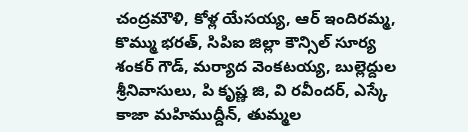చంద్రమౌళి, కోళ్ల యేసయ్య, ఆర్ ఇందిరమ్మ, కొమ్ము భరత్, సిపిఐ జిల్లా కౌన్సిల్ సూర్య శంకర్ గౌడ్, మర్యాద వెంకటయ్య, బుల్లెద్దుల శ్రీనివాసులు, పి కృష్ణ జి, వి రవీందర్, ఎస్కే కాజా మహిముద్దీన్, తుమ్మల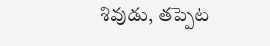శివుడు, తప్పెట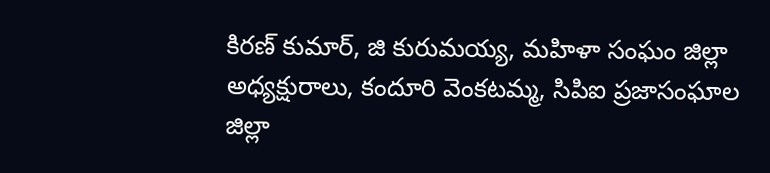కిరణ్ కుమార్, జి కురుమయ్య, మహిళా సంఘం జిల్లా అధ్యక్షురాలు, కందూరి వెంకటమ్మ, సిపిఐ ప్రజాసంఘాల జిల్లా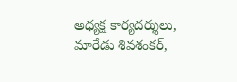అధ్యక్ష కార్యదర్శులు, మారేడు శివశంకర్,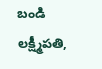బండి లక్ష్మీపతి,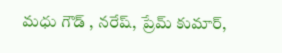మధు గౌడ్ , నరేష్, ప్రేమ్ కుమార్,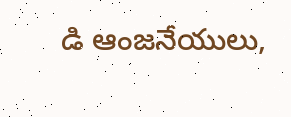డి ఆంజనేయులు,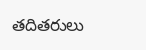తదితరులు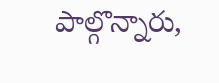పాల్గొన్నారు,